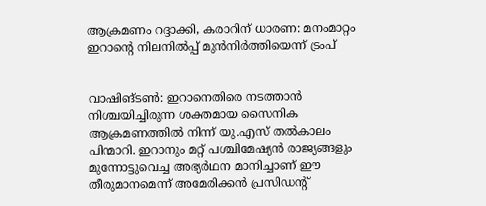ആക്രമണം റദ്ദാക്കി, കരാറിന് ധാരണ: മനംമാറ്റം ഇറാന്റെ നിലനില്‍പ്പ് മുന്‍നിര്‍ത്തിയെന്ന് ട്രംപ്


വാഷിങ്ടണ്‍: ഇറാനെതിരെ നടത്താന്‍ നിശ്ചയിച്ചിരുന്ന ശക്തമായ സൈനിക ആക്രമണത്തില്‍ നിന്ന് യു.എസ് തല്‍കാലം പിന്മാറി. ഇറാനും മറ്റ് പശ്ചിമേഷ്യന്‍ രാജ്യങ്ങളും മുന്നോട്ടുവെച്ച അഭ്യര്‍ഥന മാനിച്ചാണ് ഈ തീരുമാനമെന്ന് അമേരിക്കന്‍ പ്രസിഡന്റ്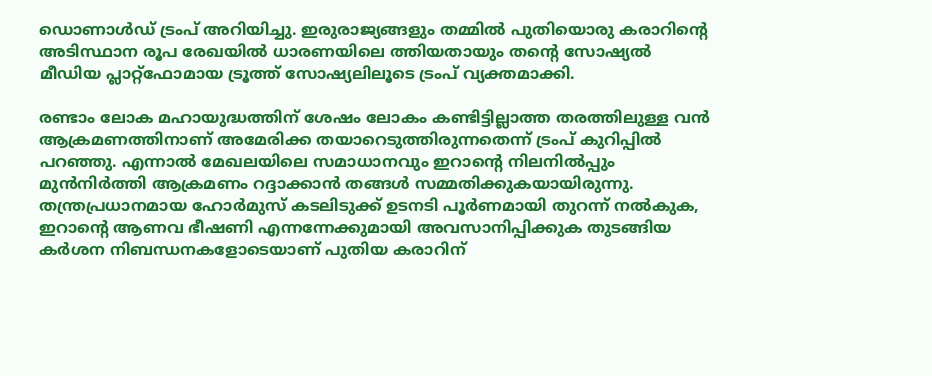ഡൊണാള്‍ഡ് ട്രംപ് അറിയിച്ചു. ഇരുരാജ്യങ്ങളും തമ്മില്‍ പുതിയൊരു കരാറിന്റെ അടിസ്ഥാന രൂപ രേഖയില്‍ ധാരണയിലെ ത്തിയതായും തന്റെ സോഷ്യല്‍ മീഡിയ പ്ലാറ്റ്ഫോമായ ട്രൂത്ത് സോഷ്യലിലൂടെ ട്രംപ് വ്യക്തമാക്കി.

രണ്ടാം ലോക മഹായുദ്ധത്തിന് ശേഷം ലോകം കണ്ടിട്ടില്ലാത്ത തരത്തിലുള്ള വന്‍ ആക്രമണത്തിനാണ് അമേരിക്ക തയാറെടുത്തിരുന്നതെന്ന് ട്രംപ് കുറിപ്പില്‍ പറഞ്ഞു. എന്നാല്‍ മേഖലയിലെ സമാധാനവും ഇറാന്റെ നിലനില്‍പ്പും മുന്‍നിര്‍ത്തി ആക്രമണം റദ്ദാക്കാന്‍ തങ്ങള്‍ സമ്മതിക്കുകയായിരുന്നു. തന്ത്രപ്രധാനമായ ഹോര്‍മുസ് കടലിടുക്ക് ഉടനടി പൂര്‍ണമായി തുറന്ന് നല്‍കുക, ഇറാന്റെ ആണവ ഭീഷണി എന്നന്നേക്കുമായി അവസാനിപ്പിക്കുക തുടങ്ങിയ കര്‍ശന നിബന്ധനകളോടെയാണ് പുതിയ കരാറിന്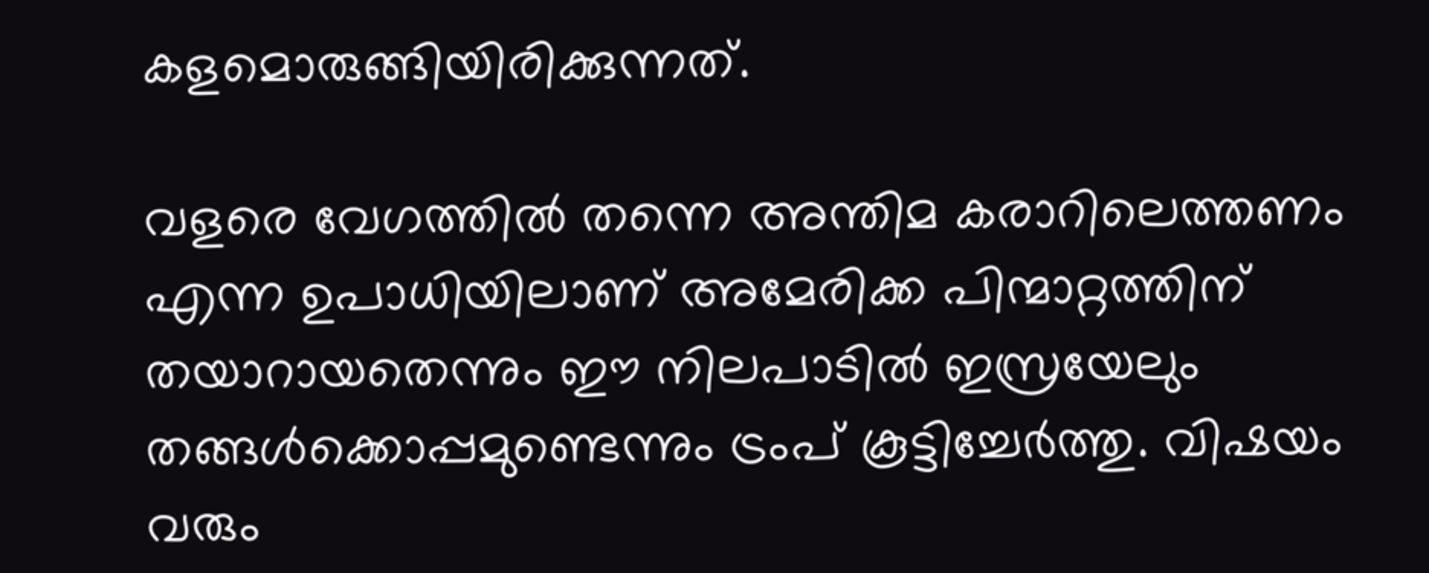കളമൊരുങ്ങിയിരിക്കുന്നത്.

വളരെ വേഗത്തില്‍ തന്നെ അന്തിമ കരാറിലെത്തണം എന്ന ഉപാധിയിലാണ് അമേരിക്ക പിന്മാറ്റത്തിന് തയാറായതെന്നും ഈ നിലപാടില്‍ ഇസ്രയേലും തങ്ങള്‍ക്കൊപ്പമുണ്ടെന്നും ട്രംപ് കൂട്ടിച്ചേര്‍ത്തു. വിഷയം വരും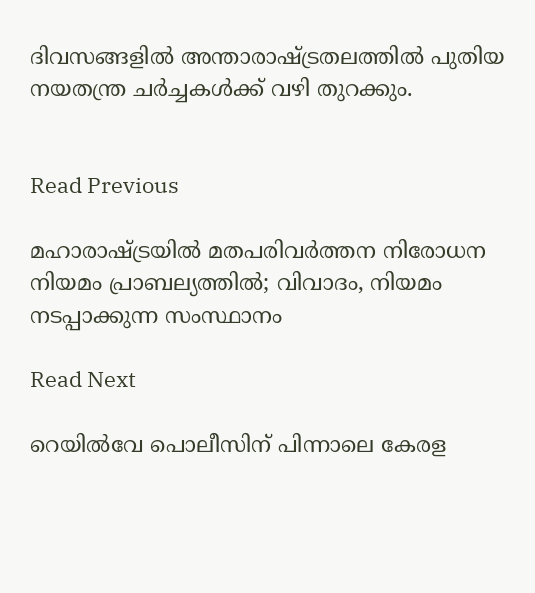ദിവസങ്ങളില്‍ അന്താരാഷ്ട്രതലത്തില്‍ പുതിയ നയതന്ത്ര ചര്‍ച്ചകള്‍ക്ക് വഴി തുറക്കും.


Read Previous

മഹാരാഷ്ട്രയിൽ മതപരിവർത്തന നിരോധന നിയമം പ്രാബല്യത്തിൽ; വിവാദം, നിയമം നടപ്പാക്കുന്ന സംസ്ഥാനം

Read Next

റെയില്‍വേ പൊലീസിന് പിന്നാലെ കേരള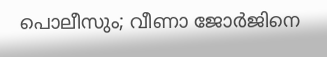പൊലീസും; വീണാ ജോര്‍ജിനെ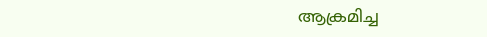ആക്രമിച്ച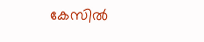കേസില്‍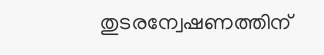തുടരന്വേഷണത്തിന്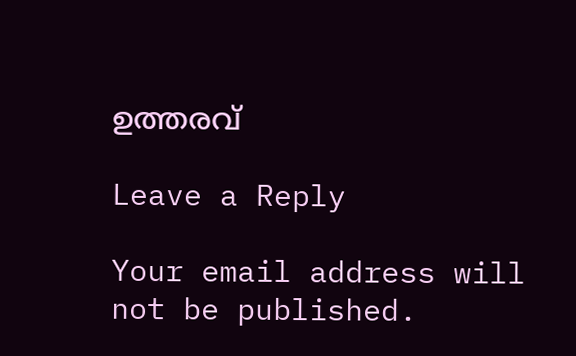ഉത്തരവ്

Leave a Reply

Your email address will not be published.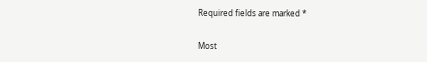Required fields are marked *

Most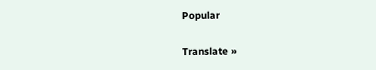Popular

Translate »